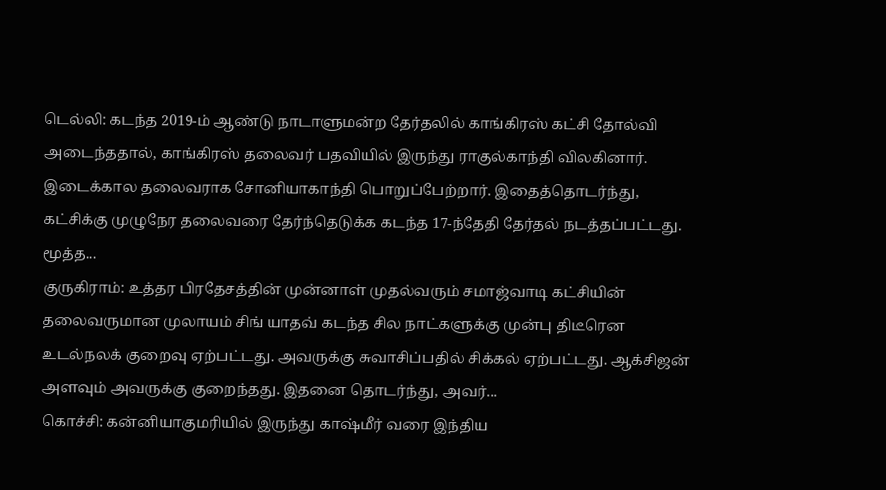டெல்லி: கடந்த 2019-ம் ஆண்டு நாடாளுமன்ற தேர்தலில் காங்கிரஸ் கட்சி தோல்வி அடைந்ததால், காங்கிரஸ் தலைவர் பதவியில் இருந்து ராகுல்காந்தி விலகினார். இடைக்கால தலைவராக சோனியாகாந்தி பொறுப்பேற்றார். இதைத்தொடர்ந்து, கட்சிக்கு முழுநேர தலைவரை தேர்ந்தெடுக்க கடந்த 17-ந்தேதி தேர்தல் நடத்தப்பட்டது. மூத்த...
குருகிராம்: உத்தர பிரதேசத்தின் முன்னாள் முதல்வரும் சமாஜ்வாடி கட்சியின் தலைவருமான முலாயம் சிங் யாதவ் கடந்த சில நாட்களுக்கு முன்பு திடீரென உடல்நலக் குறைவு ஏற்பட்டது. அவருக்கு சுவாசிப்பதில் சிக்கல் ஏற்பட்டது. ஆக்சிஜன் அளவும் அவருக்கு குறைந்தது. இதனை தொடர்ந்து, அவர்...
கொச்சி: கன்னியாகுமரியில் இருந்து காஷ்மீர் வரை இந்திய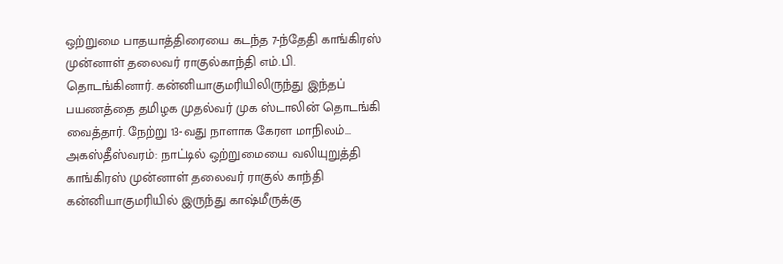ஒற்றுமை பாதயாத்திரையை கடந்த 7-ந்தேதி காங்கிரஸ் முன்னாள் தலைவர் ராகுல்காந்தி எம்.பி. தொடங்கினார். கன்னியாகுமரியிலிருந்து இந்தப் பயணத்தை தமிழக முதல்வர் முக ஸ்டாலின் தொடங்கி வைத்தார். நேற்று 13-வது நாளாக கேரள மாநிலம்...
அகஸ்தீஸ்வரம்: நாட்டில் ஒற்றுமையை வலியுறுத்தி காங்கிரஸ் முன்னாள் தலைவர் ராகுல் காந்தி கன்னியாகுமரியில் இருந்து காஷ்மீருக்கு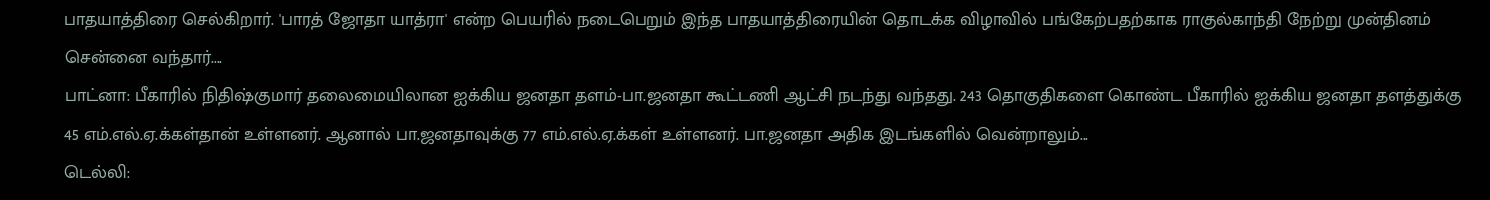பாதயாத்திரை செல்கிறார். 'பாரத் ஜோதா யாத்ரா' என்ற பெயரில் நடைபெறும் இந்த பாதயாத்திரையின் தொடக்க விழாவில் பங்கேற்பதற்காக ராகுல்காந்தி நேற்று முன்தினம் சென்னை வந்தார்....
பாட்னா: பீகாரில் நிதிஷ்குமார் தலைமையிலான ஐக்கிய ஜனதா தளம்-பா.ஜனதா கூட்டணி ஆட்சி நடந்து வந்தது. 243 தொகுதிகளை கொண்ட பீகாரில் ஐக்கிய ஜனதா தளத்துக்கு 45 எம்.எல்.ஏ.க்கள்தான் உள்ளனர். ஆனால் பா.ஜனதாவுக்கு 77 எம்.எல்.ஏ.க்கள் உள்ளனர். பா.ஜனதா அதிக இடங்களில் வென்றாலும்...
டெல்லி: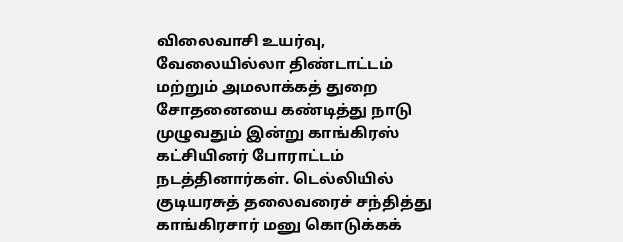விலைவாசி உயர்வு, வேலையில்லா திண்டாட்டம் மற்றும் அமலாக்கத் துறை சோதனையை கண்டித்து நாடு முழுவதும் இன்று காங்கிரஸ் கட்சியினர் போராட்டம் நடத்தினார்கள். டெல்லியில் குடியரசுத் தலைவரைச் சந்தித்து காங்கிரசார் மனு கொடுக்கக்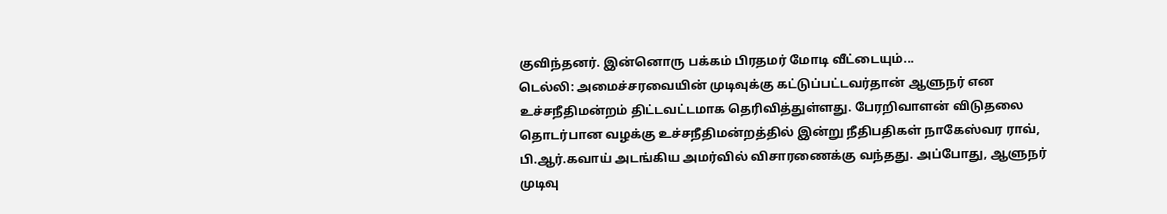குவிந்தனர். இன்னொரு பக்கம் பிரதமர் மோடி வீட்டையும்...
டெல்லி: அமைச்சரவையின் முடிவுக்கு கட்டுப்பட்டவர்தான் ஆளுநர் என உச்சநீதிமன்றம் திட்டவட்டமாக தெரிவித்துள்ளது. பேரறிவாளன் விடுதலை தொடர்பான வழக்கு உச்சநீதிமன்றத்தில் இன்று நீதிபதிகள் நாகேஸ்வர ராவ், பி.ஆர்.கவாய் அடங்கிய அமர்வில் விசாரணைக்கு வந்தது. அப்போது, ஆளுநர் முடிவு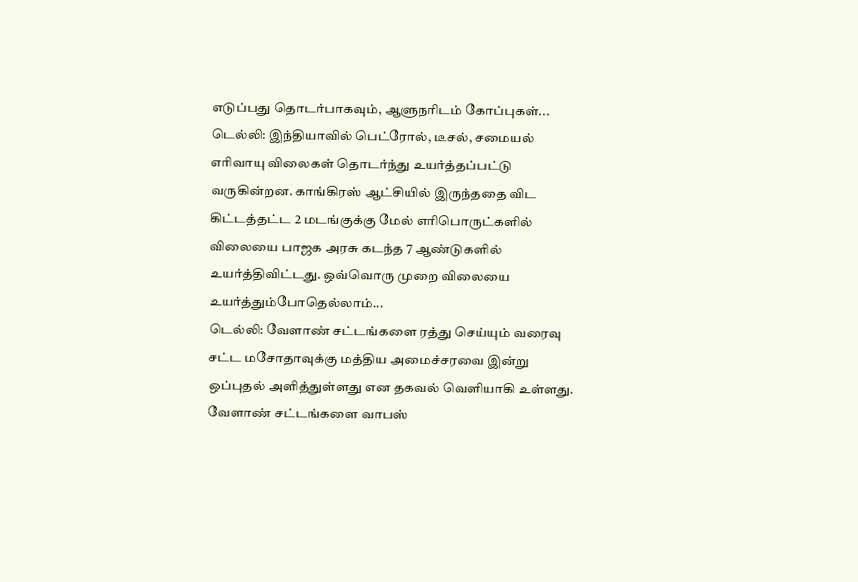எடுப்பது தொடர்பாகவும், ஆளுநரிடம் கோப்புகள்...
டெல்லி: இந்தியாவில் பெட்ரோல், டீசல், சமையல் எரிவாயு விலைகள் தொடர்ந்து உயர்த்தப்பட்டு வருகின்றன. காங்கிரஸ் ஆட்சியில் இருந்ததை விட கிட்டத்தட்ட 2 மடங்குக்கு மேல் எரிபொருட்களில் விலையை பாஜக அரசு கடந்த 7 ஆண்டுகளில் உயர்த்திவிட்டது. ஒவ்வொரு முறை விலையை உயர்த்தும்போதெல்லாம்...
டெல்லி: வேளாண் சட்டங்களை ரத்து செய்யும் வரைவு சட்ட மசோதாவுக்கு மத்திய அமைச்சரவை இன்று ஒப்புதல் அளித்துள்ளது என தகவல் வெளியாகி உள்ளது. வேளாண் சட்டங்களை வாபஸ்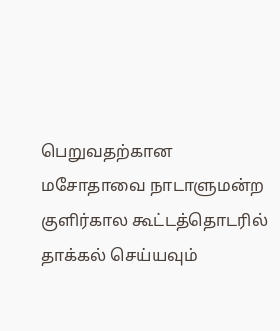பெறுவதற்கான மசோதாவை நாடாளுமன்ற குளிர்கால கூட்டத்தொடரில் தாக்கல் செய்யவும்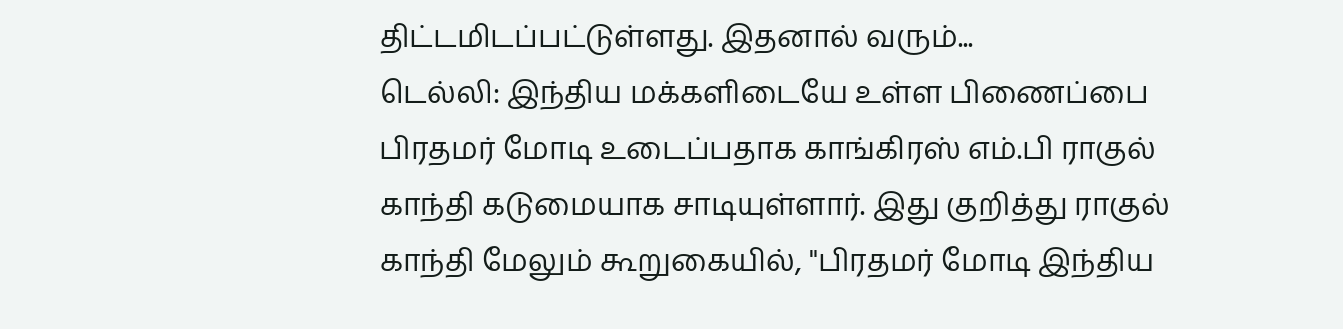திட்டமிடப்பட்டுள்ளது. இதனால் வரும்...
டெல்லி: இந்திய மக்களிடையே உள்ள பிணைப்பை பிரதமர் மோடி உடைப்பதாக காங்கிரஸ் எம்.பி ராகுல் காந்தி கடுமையாக சாடியுள்ளார். இது குறித்து ராகுல் காந்தி மேலும் கூறுகையில், "பிரதமர் மோடி இந்திய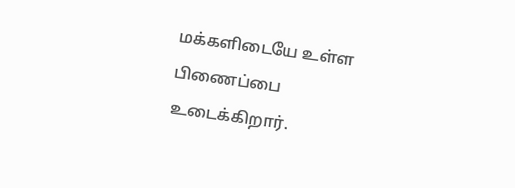மக்களிடையே உள்ள பிணைப்பை உடைக்கிறார்.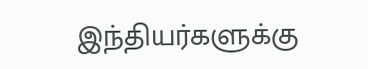இந்தியர்களுக்கு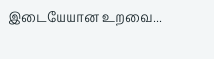இடையேயான உறவை...